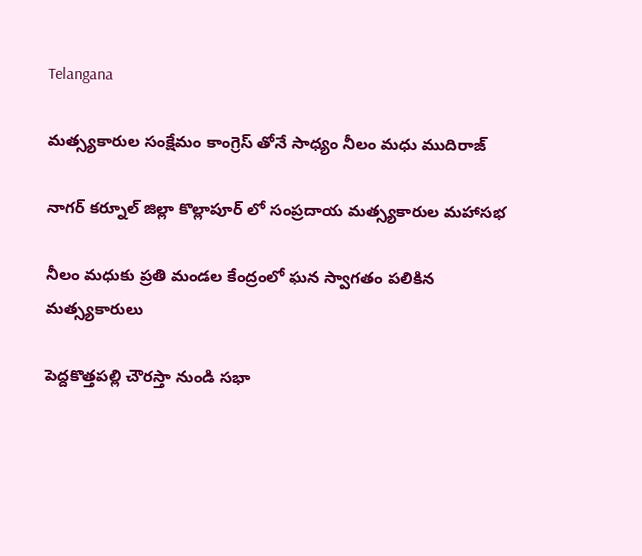Telangana

మత్స్యకారుల సంక్షేమం కాంగ్రెస్ తోనే సాధ్యం నీలం మధు ముదిరాజ్

నాగర్ కర్నూల్ జిల్లా కొల్లాపూర్ లో సంప్రదాయ మత్స్యకారుల మహాసభ

నీలం మధుకు ప్రతి మండల కేంద్రంలో ఘన స్వాగతం పలికిన మత్స్యకారులు

పెద్దకొత్తపల్లి చౌరస్తా నుండి సభా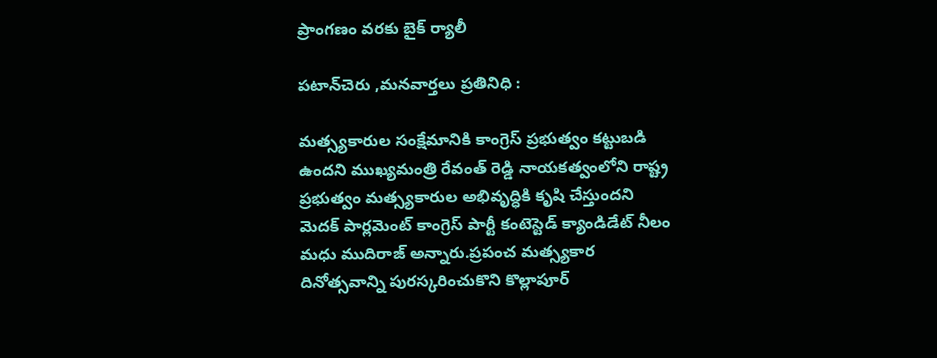ప్రాంగణం వరకు బైక్ ర్యాలీ

పటాన్‌చెరు ,మనవార్తలు ప్రతినిధి :

మత్స్యకారుల సంక్షేమానికి కాంగ్రెస్ ప్రభుత్వం కట్టుబడి ఉందని ముఖ్యమంత్రి రేవంత్ రెడ్డి నాయకత్వంలోని రాష్ట్ర ప్రభుత్వం మత్స్యకారుల అభివృద్ధికి కృషి చేస్తుందని మెదక్ పార్లమెంట్ కాంగ్రెస్ పార్టీ కంటెస్టెడ్ క్యాండిడేట్ నీలం మధు ముదిరాజ్ అన్నారు.ప్రపంచ మత్స్యకార దినోత్సవాన్ని పురస్కరించుకొని కొల్లాపూర్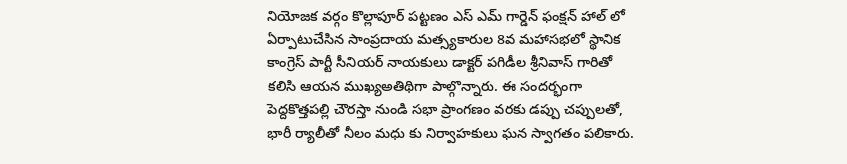నియోజక వర్గం కొల్లాపూర్ పట్టణం ఎస్ ఎమ్ గార్డెన్ ఫంక్షన్ హాల్ లో ఏర్పాటుచేసిన సాంప్రదాయ మత్స్యకారుల 8వ మహాసభలో స్థానిక కాంగ్రెస్ పార్టీ సీనియర్ నాయకులు డాక్టర్ పగిడీల శ్రీనివాస్ గారితో కలిసి ఆయన ముఖ్యఅతిథిగా పాల్గొన్నారు. ఈ సందర్భంగా పెద్దకొత్తపల్లి చౌరస్తా నుండి సభా ప్రాంగణం వరకు డప్పు చప్పులతో, భారీ ర్యాలీతో నీలం మధు కు నిర్వాహకులు ఘన స్వాగతం పలికారు.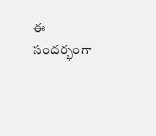ఈ సందర్భంగా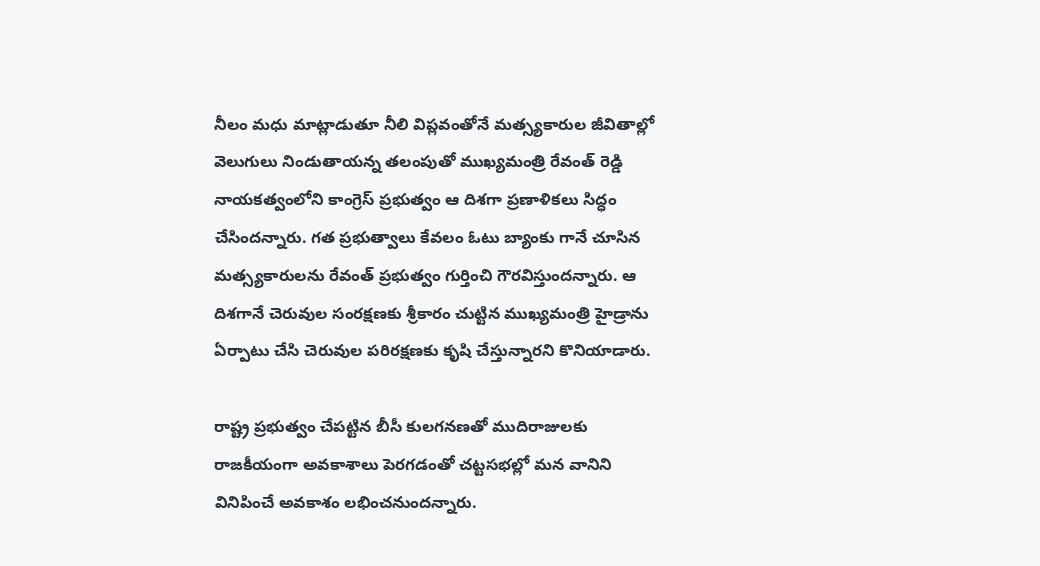నీలం మధు మాట్లాడుతూ నీలి విప్లవంతోనే మత్స్యకారుల జీవితాల్లో వెలుగులు నిండుతాయన్న తలంపుతో ముఖ్యమంత్రి రేవంత్ రెడ్డి నాయకత్వంలోని కాంగ్రెస్ ప్రభుత్వం ఆ దిశగా ప్రణాళికలు సిద్ధం చేసిందన్నారు. గత ప్రభుత్వాలు కేవలం ఓటు బ్యాంకు గానే చూసిన మత్స్యకారులను రేవంత్ ప్రభుత్వం గుర్తించి గౌరవిస్తుందన్నారు. ఆ దిశగానే చెరువుల సంరక్షణకు శ్రీకారం చుట్టిన ముఖ్యమంత్రి హైడ్రాను ఏర్పాటు చేసి చెరువుల పరిరక్షణకు కృషి చేస్తున్నారని కొనియాడారు.

రాష్ట్ర ప్రభుత్వం చేపట్టిన బీసీ కులగనణతో ముదిరాజులకు రాజకీయంగా అవకాశాలు పెరగడంతో చట్టసభల్లో మన వానిని వినిపించే అవకాశం లభించనుందన్నారు.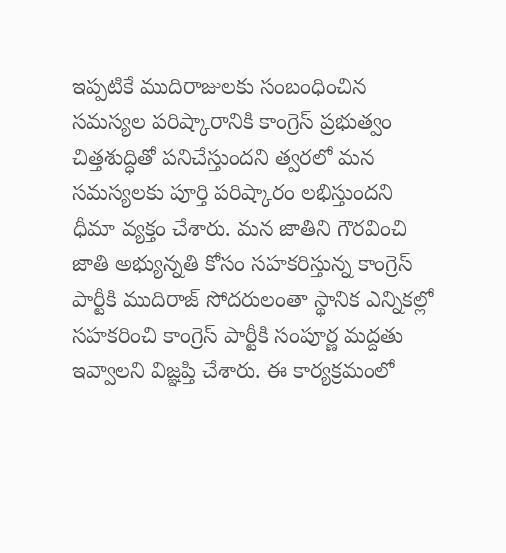ఇప్పటికే ముదిరాజులకు సంబంధించిన సమస్యల పరిష్కారానికి కాంగ్రెస్ ప్రభుత్వం చిత్తశుద్ధితో పనిచేస్తుందని త్వరలో మన సమస్యలకు పూర్తి పరిష్కారం లభిస్తుందని ధీమా వ్యక్తం చేశారు. మన జాతిని గౌరవించి జాతి అభ్యున్నతి కోసం సహకరిస్తున్న కాంగ్రెస్ పార్టీకి ముదిరాజ్ సోదరులంతా స్థానిక ఎన్నికల్లో సహకరించి కాంగ్రెస్ పార్టీకి సంపూర్ణ మద్దతు ఇవ్వాలని విజ్ఞప్తి చేశారు. ఈ కార్యక్రమంలో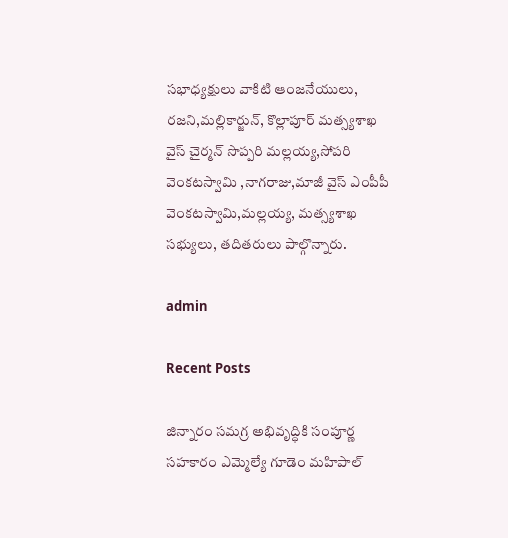సభాధ్యక్షులు వాకిటి ఆంజనేయులు, రజని,మల్లికార్జున్, కొల్లాపూర్ మత్స్యశాఖ వైస్ చైర్మన్ సొప్పరి మల్లయ్య,సోపరి వెంకటస్వామి ,నాగరాజు,మాజీ వైస్ ఎంపీపీ వెంకటస్వామి,మల్లయ్య, మత్స్యశాఖ సభ్యులు, తదితరులు పాల్గొన్నారు.

admin

Recent Posts

జిన్నారం సమగ్ర అభివృద్ధికి సంపూర్ణ సహకారం ఎమ్మెల్యే గూడెం మహిపాల్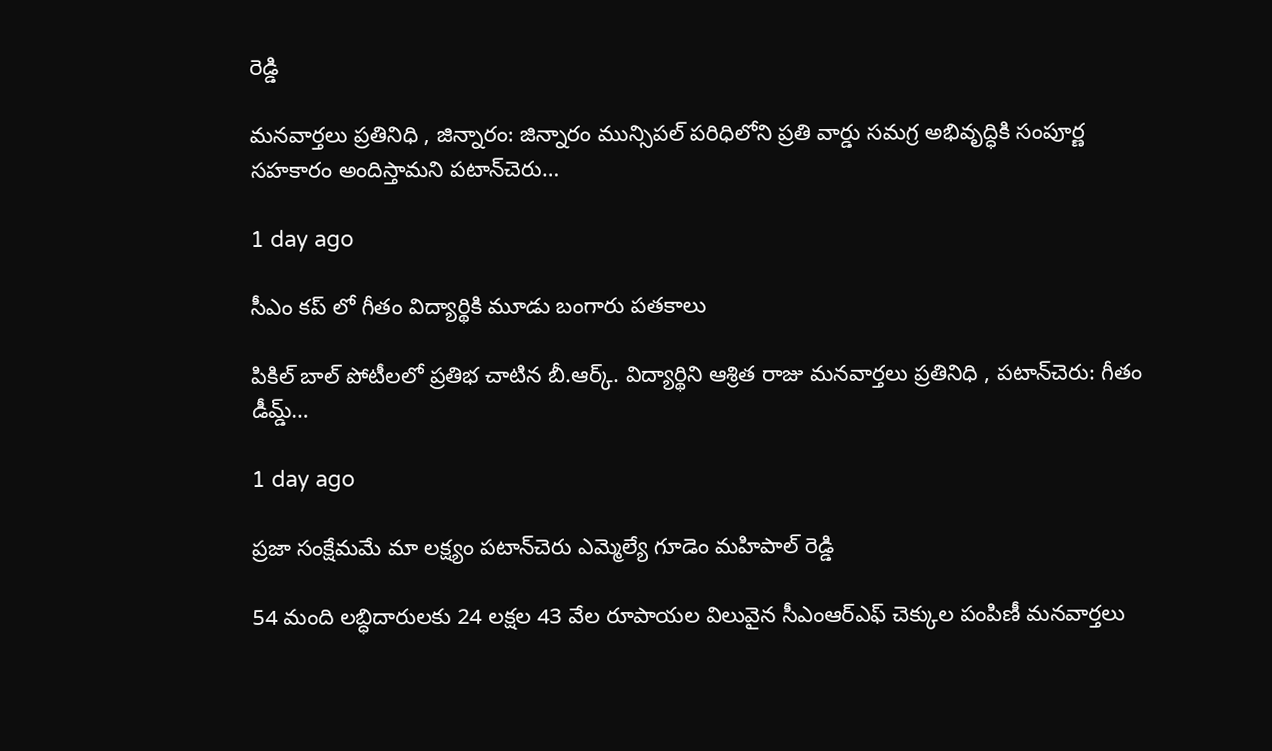రెడ్డి

మనవార్తలు ప్రతినిధి , జిన్నారం: జిన్నారం మున్సిపల్ పరిధిలోని ప్రతి వార్డు సమగ్ర అభివృద్ధికి సంపూర్ణ సహకారం అందిస్తామని పటాన్‌చెరు…

1 day ago

సీఎం కప్ లో గీతం విద్యార్థికి మూడు బంగారు పతకాలు

పికిల్ బాల్ పోటీలలో ప్రతిభ చాటిన బీ.ఆర్క్. విద్యార్థిని ఆశ్రిత రాజు మనవార్తలు ప్రతినిధి , పటాన్‌చెరు: గీతం డీమ్డ్…

1 day ago

ప్రజా సంక్షేమమే మా లక్ష్యం పటాన్‌చెరు ఎమ్మెల్యే గూడెం మహిపాల్ రెడ్డి

54 మంది లబ్ధిదారులకు 24 లక్షల 43 వేల రూపాయల విలువైన సీఎంఆర్ఎఫ్ చెక్కుల పంపిణీ మనవార్తలు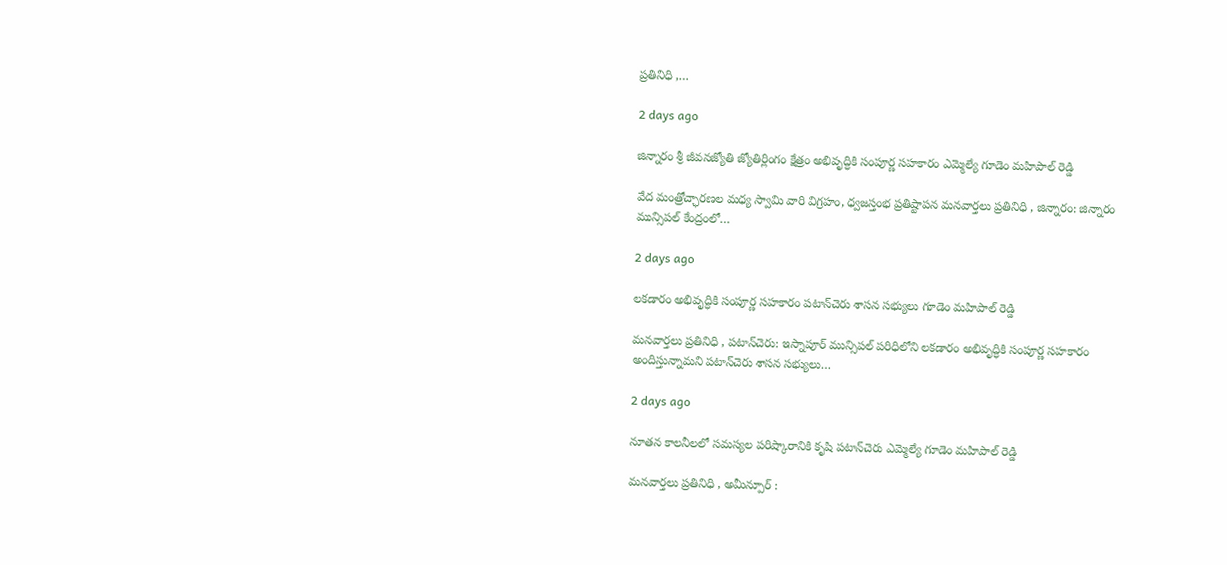ప్రతినిధి ,…

2 days ago

జిన్నారం శ్రీ జీవనజ్యోతి జ్యోతిర్లింగం క్షేత్రం అభివృద్ధికి సంపూర్ణ సహకారం ఎమ్మెల్యే గూడెం మహిపాల్ రెడ్డి

వేద మంత్రోచ్ఛారణల మధ్య స్వామి వారి విగ్రహం, ధ్వజస్తంభ ప్రతిష్టాపన మనవార్తలు ప్రతినిధి , జిన్నారం: జిన్నారం మున్సిపల్ కేంద్రంలో…

2 days ago

లకడారం అభివృద్ధికి సంపూర్ణ సహకారం పటాన్‌చెరు శాసన సభ్యులు గూడెం మహిపాల్ రెడ్డి

మనవార్తలు ప్రతినిధి , పటాన్‌చెరు: ఇస్నాపూర్ మున్సిపల్ పరిధిలోని లకడారం అభివృద్ధికి సంపూర్ణ సహకారం అందిస్తున్నామని పటాన్‌చెరు శాసన సభ్యులు…

2 days ago

నూతన కాలనీలలో సమస్యల పరిష్కారానికి కృషి పటాన్‌చెరు ఎమ్మెల్యే గూడెం మహిపాల్ రెడ్డి

మనవార్తలు ప్రతినిధి , అమీన్పూర్ :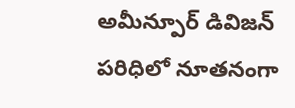అమీన్పూర్ డివిజన్ పరిధిలో నూతనంగా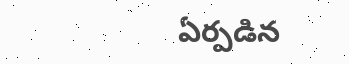ఏర్పడిన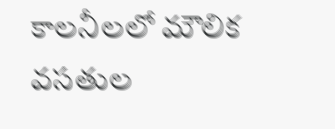కాలనీలలో మౌలిక వసతుల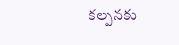కల్పనకు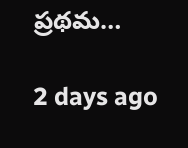ప్రథమ…

2 days ago